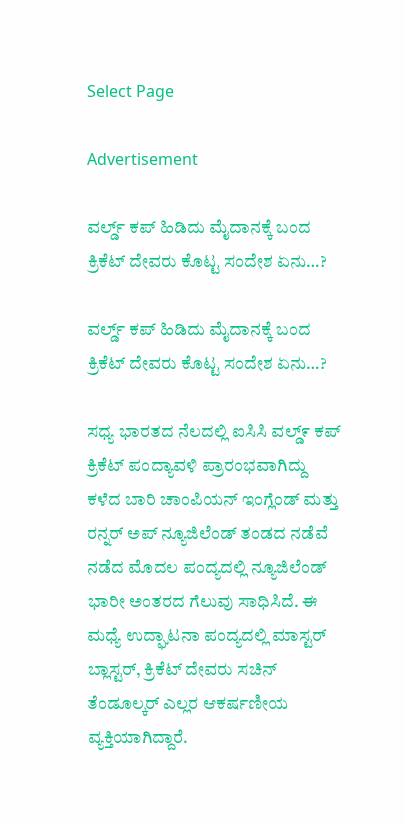Select Page

Advertisement

ವರ್ಲ್ಡ್ ಕಪ್ ಹಿಡಿದು ಮೈದಾನಕ್ಕೆ ಬಂದ ಕ್ರಿಕೆಟ್ ದೇವರು ಕೊಟ್ಟ ಸಂದೇಶ ಏನು…?

ವರ್ಲ್ಡ್ ಕಪ್ ಹಿಡಿದು ಮೈದಾನಕ್ಕೆ ಬಂದ ಕ್ರಿಕೆಟ್ ದೇವರು ಕೊಟ್ಟ ಸಂದೇಶ ಏನು…?

ಸಧ್ಯ ಭಾರತದ ನೆಲದಲ್ಲಿ ಐಸಿಸಿ ವಲ್ಡ್೯ ಕಪ್ ಕ್ರಿಕೆಟ್ ಪಂದ್ಯಾವಳಿ ಪ್ರಾರಂಭವಾಗಿದ್ದು ಕಳೆದ ಬಾರಿ ಚಾಂಪಿಯನ್ ಇಂಗ್ಲೆಂಡ್ ಮತ್ತು ರನ್ನರ್ ಅಪ್ ನ್ಯೂಜಿಲೆಂಡ್ ತಂಡದ ನಡೆವೆ ನಡೆದ ಮೊದಲ ಪಂದ್ಯದಲ್ಲಿ ನ್ಯೂಜಿಲೆಂಡ್ ಭಾರೀ ಅಂತರದ ಗೆಲುವು ಸಾಧಿಸಿದೆ. ಈ ಮಧ್ಯೆ ಉದ್ಘಾಟನಾ ಪಂದ್ಯದಲ್ಲಿ ಮಾಸ್ಟರ್ ಬ್ಲಾಸ್ಟರ್, ಕ್ರಿಕೆಟ್ ದೇವರು ಸಚಿನ್ ತೆಂಡೂಲ್ಕರ್ ಎಲ್ಲರ ಆಕರ್ಷಣೀಯ ವ್ಯಕ್ತಿಯಾಗಿದ್ದಾರೆ.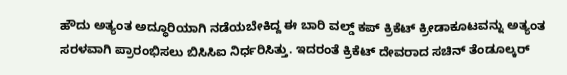ಹೌದು ಅತ್ಯಂತ ಅದ್ಧೂರಿಯಾಗಿ ನಡೆಯಬೇಕಿದ್ದ ಈ ಬಾರಿ ವಲ್ಡ್ ಕಪ್ ಕ್ರಿಕೆಟ್ ಕ್ರೀಡಾಕೂಟವನ್ನು ಅತ್ಯಂತ ಸರಳವಾಗಿ ಪ್ರಾರಂಭಿಸಲು ಬಿಸಿಸಿಐ ನಿರ್ಧರಿಸಿತ್ತು. ಇದರಂತೆ ಕ್ರಿಕೆಟ್ ದೇವರಾದ ಸಚಿನ್ ತೆಂಡೂಲ್ಕರ್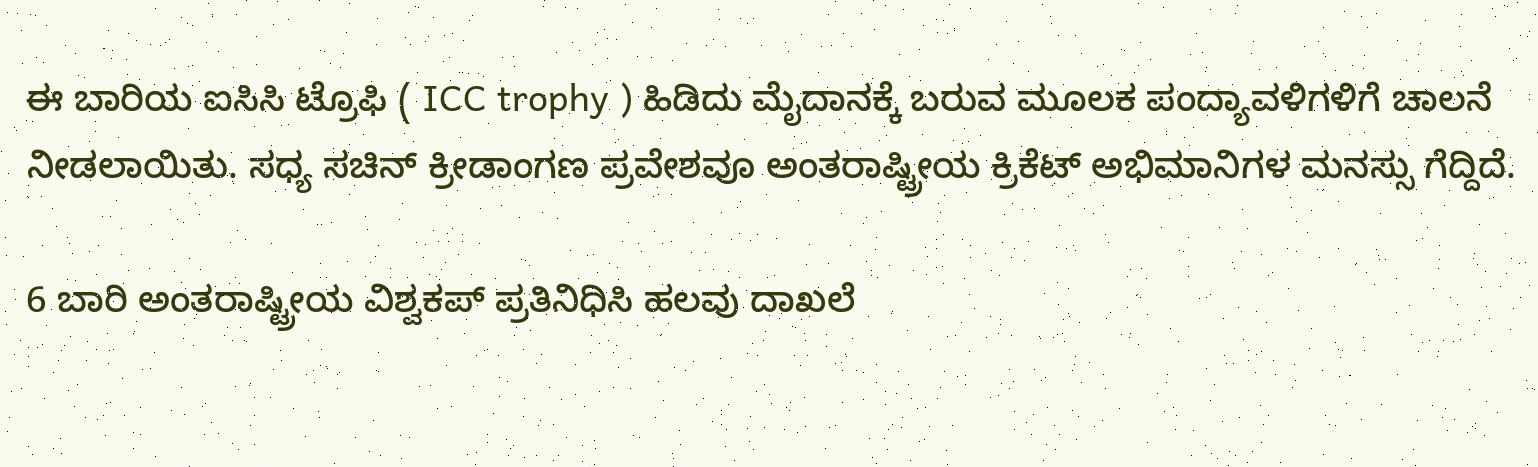ಈ ಬಾರಿಯ ಐಸಿಸಿ ಟ್ರೊಫಿ ( ICC trophy ) ಹಿಡಿದು ಮೈದಾನಕ್ಕೆ ಬರುವ ಮೂಲಕ ಪಂದ್ಯಾವಳಿಗಳಿಗೆ ಚಾಲನೆ ನೀಡಲಾಯಿತು. ಸಧ್ಯ ಸಚಿನ್ ಕ್ರೀಡಾಂಗಣ ಪ್ರವೇಶವೂ ಅಂತರಾಷ್ಟ್ರೀಯ ಕ್ರಿಕೆಟ್ ಅಭಿಮಾನಿಗಳ ಮನಸ್ಸು ಗೆದ್ದಿದೆ.

6 ಬಾರಿ ಅಂತರಾಷ್ಟ್ರೀಯ ವಿಶ್ವಕಪ್ ಪ್ರತಿನಿಧಿಸಿ ಹಲವು ದಾಖಲೆ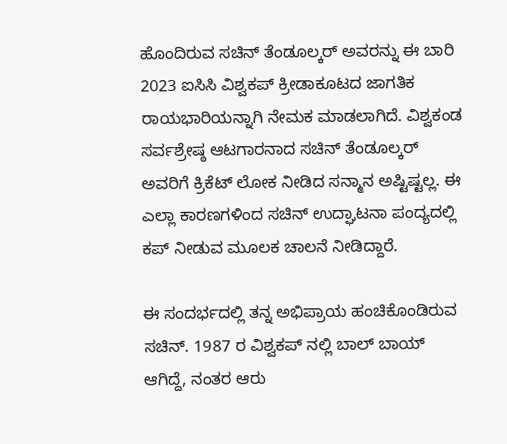ಹೊಂದಿರುವ ಸಚಿನ್ ತೆಂಡೂಲ್ಕರ್ ಅವರನ್ನು ಈ ಬಾರಿ 2023 ಐಸಿಸಿ ವಿಶ್ವಕಪ್ ಕ್ರೀಡಾಕೂಟದ ಜಾಗತಿಕ ರಾಯಭಾರಿಯನ್ನಾಗಿ ನೇಮಕ ಮಾಡಲಾಗಿದೆ. ವಿಶ್ವಕಂಡ ಸರ್ವಶ್ರೇಷ್ಠ ಆಟಗಾರನಾದ ಸಚಿನ್ ತೆಂಡೂಲ್ಕರ್ ಅವರಿಗೆ ಕ್ರಿಕೆಟ್ ಲೋಕ ನೀಡಿದ ಸನ್ಮಾನ ಅಷ್ಟಿಷ್ಟಲ್ಲ. ಈ ಎಲ್ಲಾ ಕಾರಣಗಳಿಂದ ಸಚಿನ್ ಉದ್ಘಾಟನಾ ಪಂದ್ಯದಲ್ಲಿ ಕಪ್ ನೀಡುವ ಮೂಲಕ ಚಾಲನೆ ನೀಡಿದ್ದಾರೆ.

ಈ ಸಂದರ್ಭದಲ್ಲಿ ತನ್ನ ಅಭಿಪ್ರಾಯ ಹಂಚಿಕೊಂಡಿರುವ ಸಚಿನ್. 1987 ರ ವಿಶ್ವಕಪ್ ನಲ್ಲಿ ಬಾಲ್ ಬಾಯ್ ಆಗಿದ್ದೆ, ನಂತರ ಆರು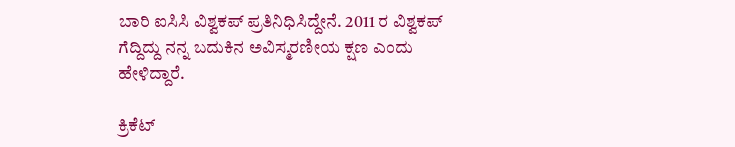ಬಾರಿ ಐಸಿಸಿ ವಿಶ್ವಕಪ್ ಪ್ರತಿನಿಧಿಸಿದ್ದೇನೆ. 2011 ರ ವಿಶ್ವಕಪ್ ಗೆದ್ದಿದ್ದು ನನ್ನ ಬದುಕಿನ ಅವಿಸ್ಮರಣೀಯ ಕ್ಷಣ ಎಂದು ಹೇಳಿದ್ದಾರೆ.

ಕ್ರಿಕೆಟ್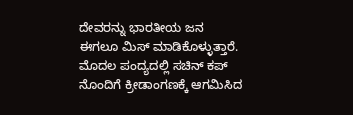ದೇವರನ್ನು ಭಾರತೀಯ ಜನ ಈಗಲೂ ಮಿಸ್ ಮಾಡಿಕೊಳ್ಳುತ್ತಾರೆ. ಮೊದಲ ಪಂದ್ಯದಲ್ಲಿ ಸಚಿನ್ ಕಪ್ ನೊಂದಿಗೆ ಕ್ರೀಡಾಂಗಣಕ್ಕೆ ಆಗಮಿಸಿದ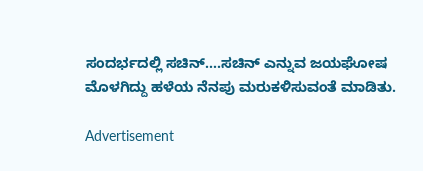ಸಂದರ್ಭದಲ್ಲಿ ಸಚಿನ್….ಸಚಿನ್ ಎನ್ನುವ ಜಯಘೋಷ ಮೊಳಗಿದ್ದು ಹಳೆಯ ನೆನಪು ಮರುಕಳಿಸುವಂತೆ ಮಾಡಿತು.

Advertisement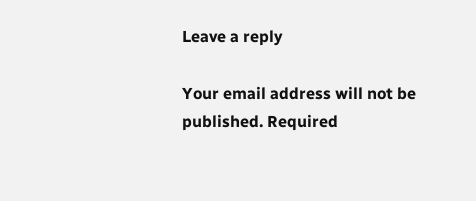Leave a reply

Your email address will not be published. Required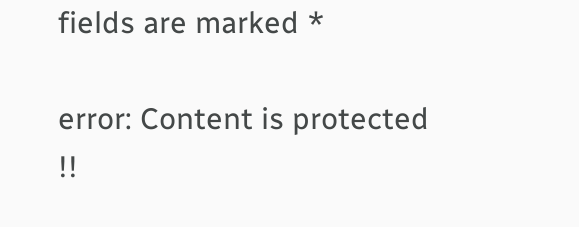fields are marked *

error: Content is protected !!